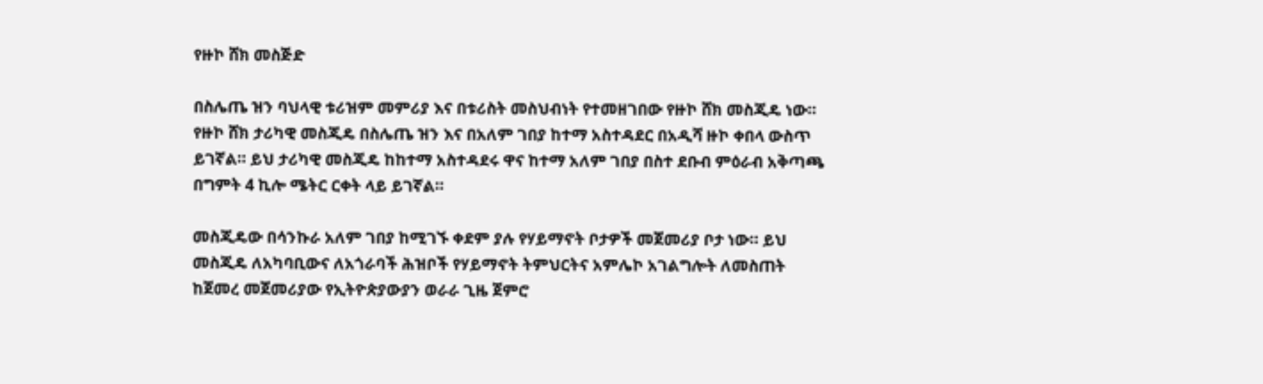የዙኮ ሸክ መስጅድ

በስሌጤ ዝን ባህላዊ ቱሪዝም መምሪያ እና በቱሪስት መስህብነት የተመዘገበው የዙኮ ሸክ መስጂዴ ነው።
የዙኮ ሸክ ታሪካዊ መስጂዴ በስሌጤ ዝን እና በአለም ገበያ ከተማ አስተዳደር በአዲሻ ዙኮ ቀበላ ውስጥ ይገኛል። ይህ ታሪካዊ መስጂዴ ከከተማ አስተዳደሩ ዋና ከተማ አለም ገበያ በስተ ደቡብ ምዕራብ አቅጣጫ በግምት 4 ኪሎ ሜትር ርቀት ላይ ይገኛል።

መስጂዴው በሳንኩራ አለም ገበያ ከሚገኙ ቀደም ያሉ የሃይማኖት ቦታዎች መጀመሪያ ቦታ ነው። ይህ መስጂዴ ለአካባቢውና ለአጎራባች ሕዝቦች የሃይማኖት ትምህርትና አምሌኮ አገልግሎት ለመስጠት ከጀመረ መጀመሪያው የኢትዮጵያውያን ወራራ ጊዜ ጀምሮ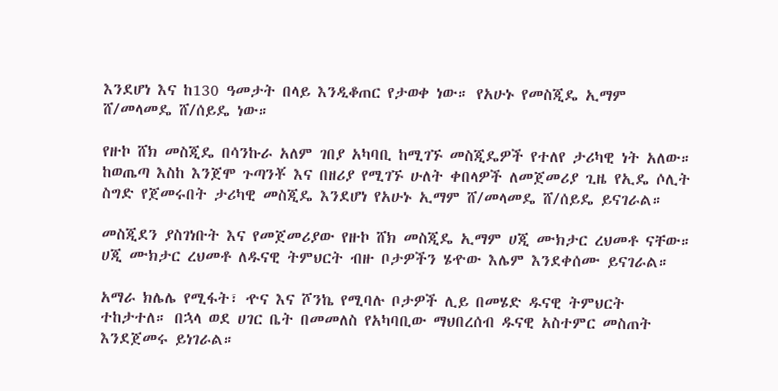እንደሆነ እና ከ130 ዓመታት በላይ እንዲቆጠር የታወቀ ነው። የአሁኑ የመስጂዴ ኢማም ሸ/መላመዴ ሸ/ሰይዴ ነው።

የዙኮ ሸክ መስጂዴ በሳንኩራ አለም ገበያ አካባቢ ከሚገኙ መስጂዴዎች የተለየ ታሪካዊ ነት አለው። ከወጤጣ እስከ እንጀሞ ጉጣንቾ እና በዘሪያ የሚገኙ ሁለት ቀበላዎች ለመጀመሪያ ጊዜ የኢዴ ሶሊት ስግድ የጀመሩበት ታሪካዊ መስጂዴ እንደሆነ የአሁኑ ኢማም ሸ/መላመዴ ሸ/ሰይዴ ይናገራል።

መስጂደን ያስገነቡት እና የመጀመሪያው የዙኮ ሸክ መስጂዴ ኢማም ሀጂ ሙክታር ረህመቶ ናቸው። ሀጂ ሙክታር ረህመቶ ለዱናዊ ትምህርት ብዙ ቦታዎችን ሄዯው እሌም እንደቀሰሙ ይናገራል።

አማራ ክሌሌ የሚፋት፣ ዯና እና ሾንኬ የሚባሉ ቦታዎች ሊይ በመሄድ ዱናዊ ትምህርት ተከታተለ። በኋላ ወደ ሀገር ቤት በመመለስ የአካባቢው ማህበረሰብ ዱናዊ አስተምር መስጠት እንደጀመሩ ይነገራል።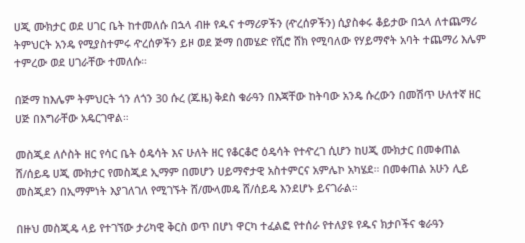ሀጂ ሙክታር ወደ ሀገር ቤት ከተመለሱ በኋላ ብዙ የዱና ተማሪዎችን (ዯረሰዎችን) ሲያስቀሩ ቆይታው በኋላ ለተጨማሪ ትምህርት አንዴ የሚያስተምሩ ዯረሰዎችን ይዞ ወደ ጅማ በመሄድ የሺሮ ሸክ የሚባለው የሃይማኖት አባት ተጨማሪ እሌም ተምረው ወደ ሀገራቸው ተመለሱ።

በጅማ ከእሌም ትምህርት ጎን ለጎን 30 ሱረ (ጁዜ) ቅደስ ቁራዓን በእጃቸው ከትባው አንዴ ሱረውን በመሽጥ ሁለተኛ ዘር ሀጅ በእግራቸው አዴርገዋል።

መስጂደ ለሶስት ዘር የሳር ቤት ዕዴሳት እና ሁለት ዘር የቆርቆሮ ዕዴሳት የተዯረገ ሲሆን ከሀጂ ሙክታር በመቀጠል ሸ/ሰይዴ ሀጂ ሙክታር የመስጂደ ኢማም በመሆን ሀይማኖታዊ አስተምርና አምሌኮ አካሄደ። በመቀጠል አሁን ሊይ መስጂደን በኢማምነት እያገለገለ የሚገኙት ሸ/ሙላመዴ ሸ/ሰይዴ እንደሆኑ ይናገራል።

በዙህ መስጂዴ ላይ የተገኘው ታሪካዊ ቅርስ ወጥ በሆነ ዋርካ ተፈልፎ የተሰራ የተለያዩ የዱና ክታቦችና ቁራዓን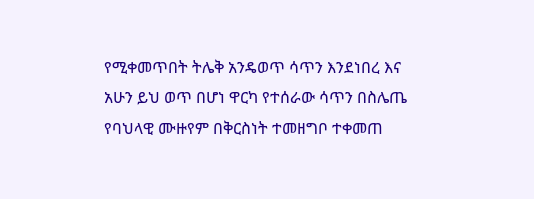የሚቀመጥበት ትሌቅ አንዴወጥ ሳጥን እንደነበረ እና አሁን ይህ ወጥ በሆነ ዋርካ የተሰራው ሳጥን በስሌጤ የባህላዊ ሙዙየም በቅርስነት ተመዘግቦ ተቀመጠ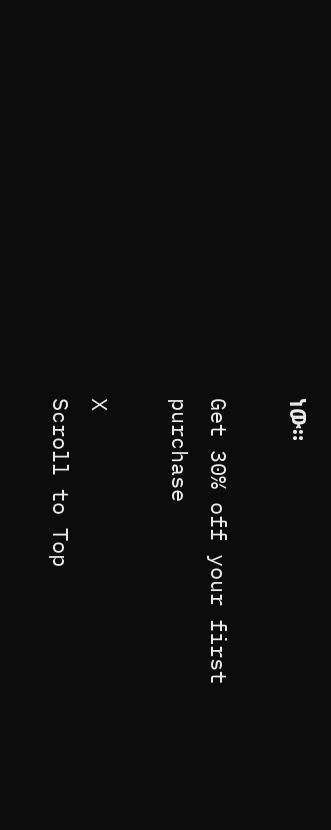ነው።

Get 30% off your first purchase

X
Scroll to Top